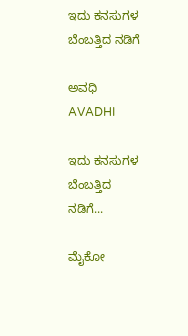ಇದು ಕನಸುಗಳ ಬೆಂಬತ್ತಿದ ನಡಿಗೆ‍

ಅವಧಿ AVADHI

ಇದು ಕನಸುಗಳ ಬೆಂಬತ್ತಿದ ನಡಿಗೆ...

ಮೈಕೋ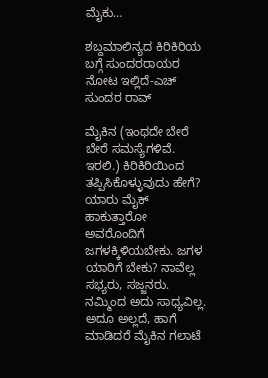ಮೈಕು…

ಶಬ್ದಮಾಲಿನ್ಯದ ಕಿರಿಕಿರಿಯ ಬಗ್ಗೆ ಸುಂದರರಾಯರ ನೋಟ ಇಲ್ಲಿದೆ-ಎಚ್  ಸುಂದರ ರಾವ್

ಮೈಕಿನ (ಇಂಥದೇ ಬೇರೆ ಬೇರೆ ಸಮಸ್ಯೆಗಳಿವೆ. ಇರಲಿ.) ಕಿರಿಕಿರಿಯಿಂದ ತಪ್ಪಿಸಿಕೊಳ್ಳುವುದು ಹೇಗೆ? ಯಾರು ಮೈಕ್ ಹಾಕುತ್ತಾರೋ ಅವರೊಂದಿಗೆ ಜಗಳಕ್ಕಿಳಿಯಬೇಕು. ಜಗಳ ಯಾರಿಗೆ ಬೇಕು? ನಾವೆಲ್ಲ ಸಭ್ಯರು, ಸಜ್ಜನರು. ನಮ್ಮಿಂದ ಅದು ಸಾಧ್ಯವಿಲ್ಲ. ಅದೂ ಅಲ್ಲದೆ, ಹಾಗೆ ಮಾಡಿದರೆ ಮೈಕಿನ ಗಲಾಟೆ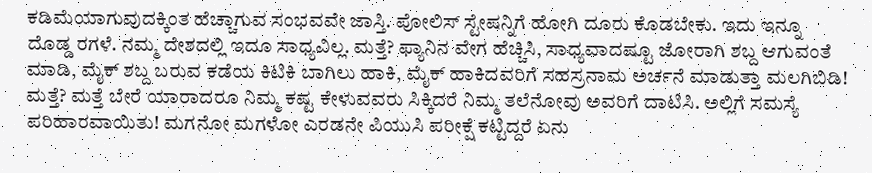ಕಡಿಮೆಯಾಗುವುದಕ್ಕಿಂತ ಹೆಚ್ಚಾಗುವ ಸಂಭವವೇ ಜಾಸ್ತಿ. ಪೋಲಿಸ್ ಸ್ಟೇಷನ್ನಿಗೆ ಹೋಗಿ ದೂರು ಕೊಡಬೇಕು. ಇದು ಇನ್ನೂ ದೊಡ್ಡ ರಗಳೆ. ನಮ್ಮ ದೇಶದಲ್ಲಿ ಇದೂ ಸಾಧ್ಯವಿಲ್ಲ. ಮತ್ತೆ? ಫ್ಯಾನಿನ ವೇಗ ಹೆಚ್ಚಿಸಿ, ಸಾಧ್ಯವಾದಷ್ಟೂ ಜೋರಾಗಿ ಶಬ್ದ ಆಗುವಂತೆ ಮಾಡಿ, ಮೈಕ್ ಶಬ್ದ ಬರುವ ಕಡೆಯ ಕಿಟಿಕಿ ಬಾಗಿಲು ಹಾಕಿ, ಮೈಕ್ ಹಾಕಿದವರಿಗೆ ಸಹಸ್ರನಾಮ ಅರ್ಚನೆ ಮಾಡುತ್ತಾ ಮಲಗಿಬಿಡಿ! ಮತ್ತೆ? ಮತ್ತೆ ಬೇರೆ ಯಾರಾದರೂ ನಿಮ್ಮ ಕಷ್ಟ ಕೇಳುವವರು ಸಿಕ್ಕಿದರೆ ನಿಮ್ಮ ತಲೆನೋವು ಅವರಿಗೆ ದಾಟಿಸಿ. ಅಲ್ಲಿಗೆ ಸಮಸ್ಯೆ ಪರಿಹಾರವಾಯಿತು! ಮಗನೋ ಮಗಳೋ ಎರಡನೇ ಪಿಯುಸಿ ಪರೀಕ್ಷೆ ಕಟ್ಟಿದ್ದರೆ ಏನು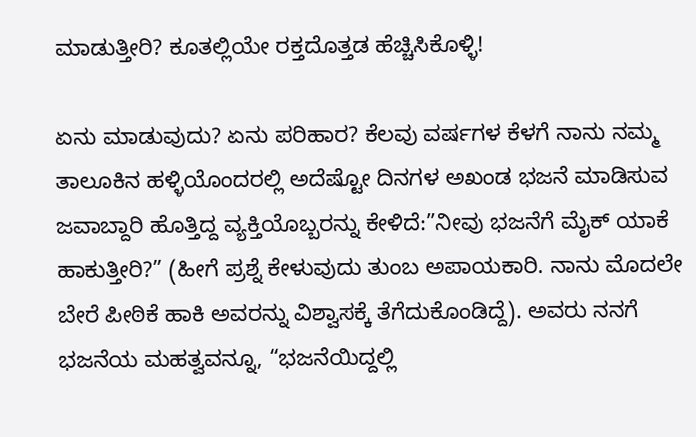ಮಾಡುತ್ತೀರಿ? ಕೂತಲ್ಲಿಯೇ ರಕ್ತದೊತ್ತಡ ಹೆಚ್ಚಿಸಿಕೊಳ್ಳಿ!

ಏನು ಮಾಡುವುದು? ಏನು ಪರಿಹಾರ? ಕೆಲವು ವರ್ಷಗಳ ಕೆಳಗೆ ನಾನು ನಮ್ಮ ತಾಲೂಕಿನ ಹಳ್ಳಿಯೊಂದರಲ್ಲಿ ಅದೆಷ್ಟೋ ದಿನಗಳ ಅಖಂಡ ಭಜನೆ ಮಾಡಿಸುವ ಜವಾಬ್ದಾರಿ ಹೊತ್ತಿದ್ದ ವ್ಯಕ್ತಿಯೊಬ್ಬರನ್ನು ಕೇಳಿದೆ:”ನೀವು ಭಜನೆಗೆ ಮೈಕ್ ಯಾಕೆ ಹಾಕುತ್ತೀರಿ?” (ಹೀಗೆ ಪ್ರಶ್ನೆ ಕೇಳುವುದು ತುಂಬ ಅಪಾಯಕಾರಿ. ನಾನು ಮೊದಲೇ ಬೇರೆ ಪೀಠಿಕೆ ಹಾಕಿ ಅವರನ್ನು ವಿಶ್ವಾಸಕ್ಕೆ ತೆಗೆದುಕೊಂಡಿದ್ದೆ). ಅವರು ನನಗೆ ಭಜನೆಯ ಮಹತ್ವವನ್ನೂ, “ಭಜನೆಯಿದ್ದಲ್ಲಿ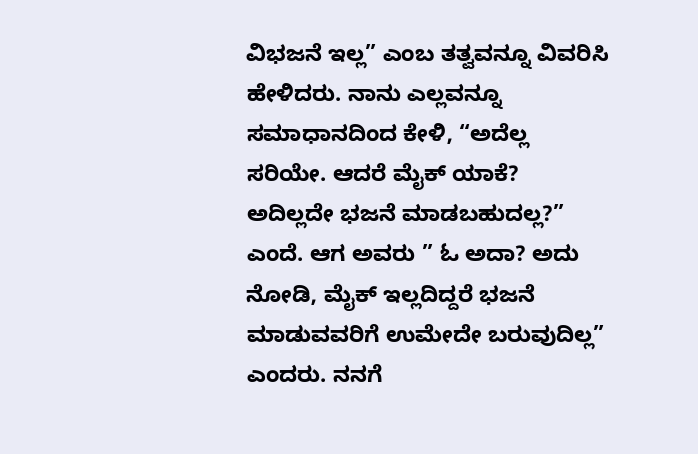ವಿಭಜನೆ ಇಲ್ಲ” ಎಂಬ ತತ್ವವನ್ನೂ ವಿವರಿಸಿ ಹೇಳಿದರು. ನಾನು ಎಲ್ಲವನ್ನೂ ಸಮಾಧಾನದಿಂದ ಕೇಳಿ, “ಅದೆಲ್ಲ ಸರಿಯೇ. ಆದರೆ ಮೈಕ್ ಯಾಕೆ? ಅದಿಲ್ಲದೇ ಭಜನೆ ಮಾಡಬಹುದಲ್ಲ?” ಎಂದೆ. ಆಗ ಅವರು ” ಓ ಅದಾ? ಅದು ನೋಡಿ, ಮೈಕ್ ಇಲ್ಲದಿದ್ದರೆ ಭಜನೆ ಮಾಡುವವರಿಗೆ ಉಮೇದೇ ಬರುವುದಿಲ್ಲ” ಎಂದರು. ನನಗೆ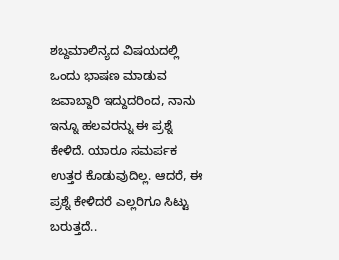ಶಬ್ದಮಾಲಿನ್ಯದ ವಿಷಯದಲ್ಲಿ ಒಂದು ಭಾಷಣ ಮಾಡುವ ಜವಾಬ್ದಾರಿ ಇದ್ದುದರಿಂದ, ನಾನು ಇನ್ನೂ ಹಲವರನ್ನು ಈ ಪ್ರಶ್ನೆ ಕೇಳಿದೆ. ಯಾರೂ ಸಮರ್ಪಕ ಉತ್ತರ ಕೊಡುವುದಿಲ್ಲ. ಆದರೆ, ಈ ಪ್ರಶ್ನೆ ಕೇಳಿದರೆ ಎಲ್ಲರಿಗೂ ಸಿಟ್ಟು ಬರುತ್ತದೆ..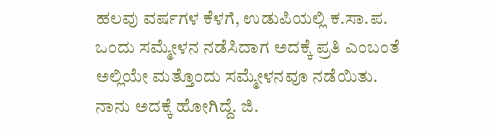ಹಲವು ವರ್ಷಗಳ ಕೆಳಗೆ, ಉಡುಪಿಯಲ್ಲಿ ಕ.ಸಾ.ಪ. ಒಂದು ಸಮ್ಮೇಳನ ನಡೆಸಿದಾಗ ಅದಕ್ಕೆ ಪ್ರತಿ ಎಂಬಂತೆ ಅಲ್ಲಿಯೇ ಮತ್ತೊಂದು ಸಮ್ಮೇಳನವೂ ನಡೆಯಿತು. ನಾನು ಅದಕ್ಕೆ ಹೋಗಿದ್ದೆ. ಜಿ.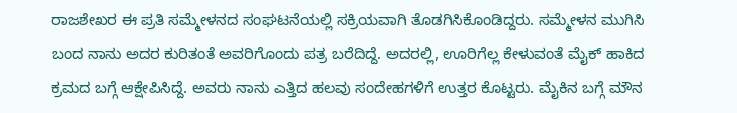ರಾಜಶೇಖರ ಈ ಪ್ರತಿ ಸಮ್ಮೇಳನದ ಸಂಘಟನೆಯಲ್ಲಿ ಸಕ್ರಿಯವಾಗಿ ತೊಡಗಿಸಿಕೊಂಡಿದ್ದರು. ಸಮ್ಮೇಳನ ಮುಗಿಸಿ ಬಂದ ನಾನು ಅದರ ಕುರಿತಂತೆ ಅವರಿಗೊಂದು ಪತ್ರ ಬರೆದಿದ್ದೆ. ಅದರಲ್ಲಿ, ಊರಿಗೆಲ್ಲ ಕೇಳುವಂತೆ ಮೈಕ್ ಹಾಕಿದ ಕ್ರಮದ ಬಗ್ಗೆ ಆಕ್ಷೇಪಿಸಿದ್ದೆ. ಅವರು ನಾನು ಎತ್ತಿದ ಹಲವು ಸಂದೇಹಗಳಿಗೆ ಉತ್ತರ ಕೊಟ್ಟರು. ಮೈಕಿನ ಬಗ್ಗೆ ಮೌನ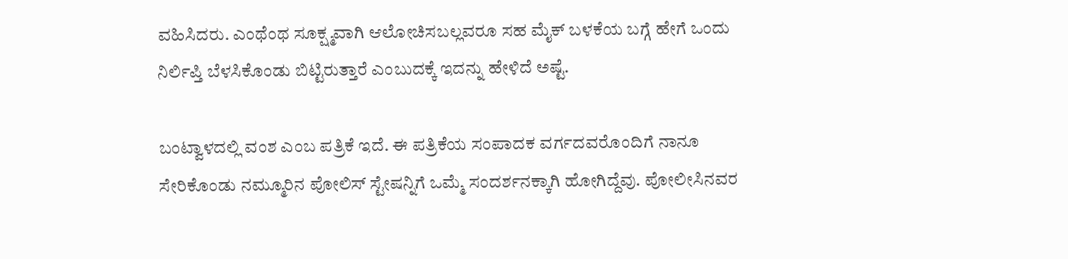ವಹಿಸಿದರು. ಎಂಥೆಂಥ ಸೂಕ್ಷ್ಮವಾಗಿ ಆಲೋಚಿಸಬಲ್ಲವರೂ ಸಹ ಮೈಕ್ ಬಳಕೆಯ ಬಗ್ಗೆ ಹೇಗೆ ಒಂದು ನಿರ್ಲಿಪ್ತಿ ಬೆಳಸಿಕೊಂಡು ಬಿಟ್ಟಿರುತ್ತಾರೆ ಎಂಬುದಕ್ಕೆ ಇದನ್ನು ಹೇಳಿದೆ ಅಷ್ಟೆ.

ಬಂಟ್ವಾಳದಲ್ಲಿ ವಂಶ ಎಂಬ ಪತ್ರಿಕೆ ಇದೆ. ಈ ಪತ್ರಿಕೆಯ ಸಂಪಾದಕ ವರ್ಗದವರೊಂದಿಗೆ ನಾನೂ ಸೇರಿಕೊಂಡು ನಮ್ಮೂರಿನ ಪೋಲಿಸ್ ಸ್ಟೇಷನ್ನಿಗೆ ಒಮ್ಮೆ ಸಂದರ್ಶನಕ್ಕಾಗಿ ಹೋಗಿದ್ದೆವು. ಪೋಲೀಸಿನವರ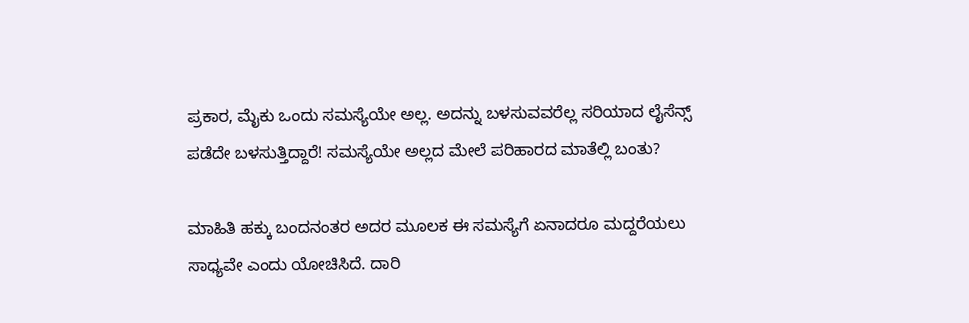ಪ್ರಕಾರ, ಮೈಕು ಒಂದು ಸಮಸ್ಯೆಯೇ ಅಲ್ಲ. ಅದನ್ನು ಬಳಸುವವರೆಲ್ಲ ಸರಿಯಾದ ಲೈಸೆನ್ಸ್ ಪಡೆದೇ ಬಳಸುತ್ತಿದ್ದಾರೆ! ಸಮಸ್ಯೆಯೇ ಅಲ್ಲದ ಮೇಲೆ ಪರಿಹಾರದ ಮಾತೆಲ್ಲಿ ಬಂತು?

ಮಾಹಿತಿ ಹಕ್ಕು ಬಂದನಂತರ ಅದರ ಮೂಲಕ ಈ ಸಮಸ್ಯೆಗೆ ಏನಾದರೂ ಮದ್ದರೆಯಲು ಸಾಧ್ಯವೇ ಎಂದು ಯೋಚಿಸಿದೆ. ದಾರಿ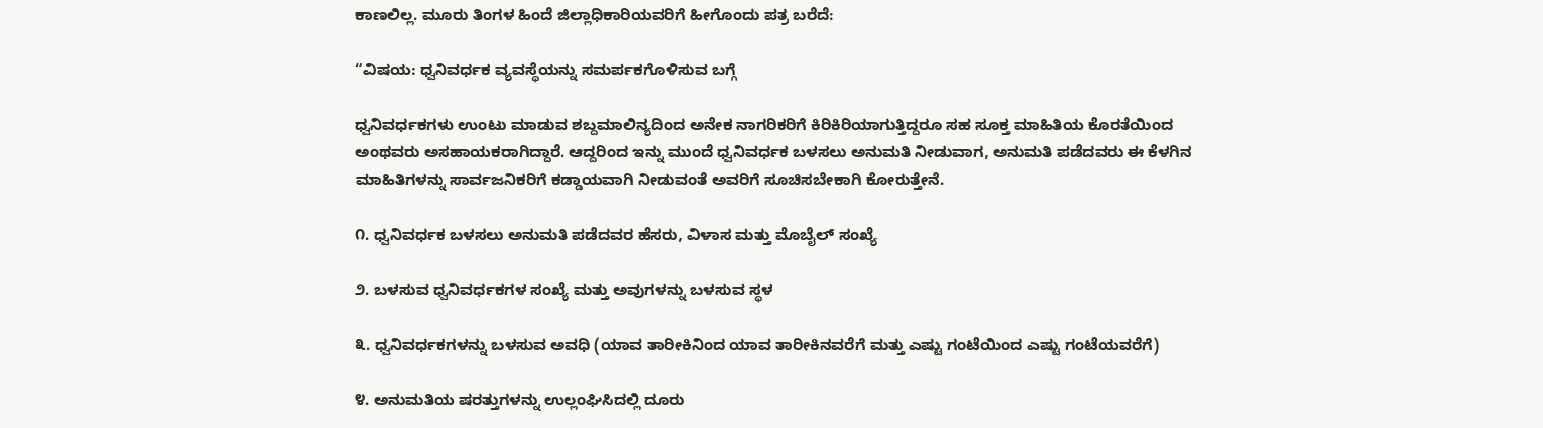ಕಾಣಲಿಲ್ಲ. ಮೂರು ತಿಂಗಳ ಹಿಂದೆ ಜಿಲ್ಲಾಧಿಕಾರಿಯವರಿಗೆ ಹೀಗೊಂದು ಪತ್ರ ಬರೆದೆ:

“ವಿಷಯ: ಧ್ವನಿವರ್ಧಕ ವ್ಯವಸ್ಥೆಯನ್ನು ಸಮರ್ಪಕಗೊಳಿಸುವ ಬಗ್ಗೆ

ಧ್ವನಿವರ್ಧಕಗಳು ಉಂಟು ಮಾಡುವ ಶಬ್ದಮಾಲಿನ್ಯದಿಂದ ಅನೇಕ ನಾಗರಿಕರಿಗೆ ಕಿರಿಕಿರಿಯಾಗುತ್ತಿದ್ದರೂ ಸಹ ಸೂಕ್ತ ಮಾಹಿತಿಯ ಕೊರತೆಯಿಂದ ಅಂಥವರು ಅಸಹಾಯಕರಾಗಿದ್ದಾರೆ. ಆದ್ದರಿಂದ ಇನ್ನು ಮುಂದೆ ಧ್ವನಿವರ್ಧಕ ಬಳಸಲು ಅನುಮತಿ ನೀಡುವಾಗ, ಅನುಮತಿ ಪಡೆದವರು ಈ ಕೆಳಗಿನ ಮಾಹಿತಿಗಳನ್ನು ಸಾರ್ವಜನಿಕರಿಗೆ ಕಡ್ಡಾಯವಾಗಿ ನೀಡುವಂತೆ ಅವರಿಗೆ ಸೂಚಿಸಬೇಕಾಗಿ ಕೋರುತ್ತೇನೆ.

೧. ಧ್ವನಿವರ್ಧಕ ಬಳಸಲು ಅನುಮತಿ ಪಡೆದವರ ಹೆಸರು, ವಿಳಾಸ ಮತ್ತು ಮೊಬೈಲ್ ಸಂಖ್ಯೆ

೨. ಬಳಸುವ ಧ್ವನಿವರ್ಧಕಗಳ ಸಂಖ್ಯೆ ಮತ್ತು ಅವುಗಳನ್ನು ಬಳಸುವ ಸ್ಥಳ

೩. ಧ್ವನಿವರ್ಧಕಗಳನ್ನು ಬಳಸುವ ಅವಧಿ (ಯಾವ ತಾರೀಕಿನಿಂದ ಯಾವ ತಾರೀಕಿನವರೆಗೆ ಮತ್ತು ಎಷ್ಟು ಗಂಟೆಯಿಂದ ಎಷ್ಟು ಗಂಟೆಯವರೆಗೆ)

೪. ಅನುಮತಿಯ ಷರತ್ತುಗಳನ್ನು ಉಲ್ಲಂಘಿಸಿದಲ್ಲಿ ದೂರು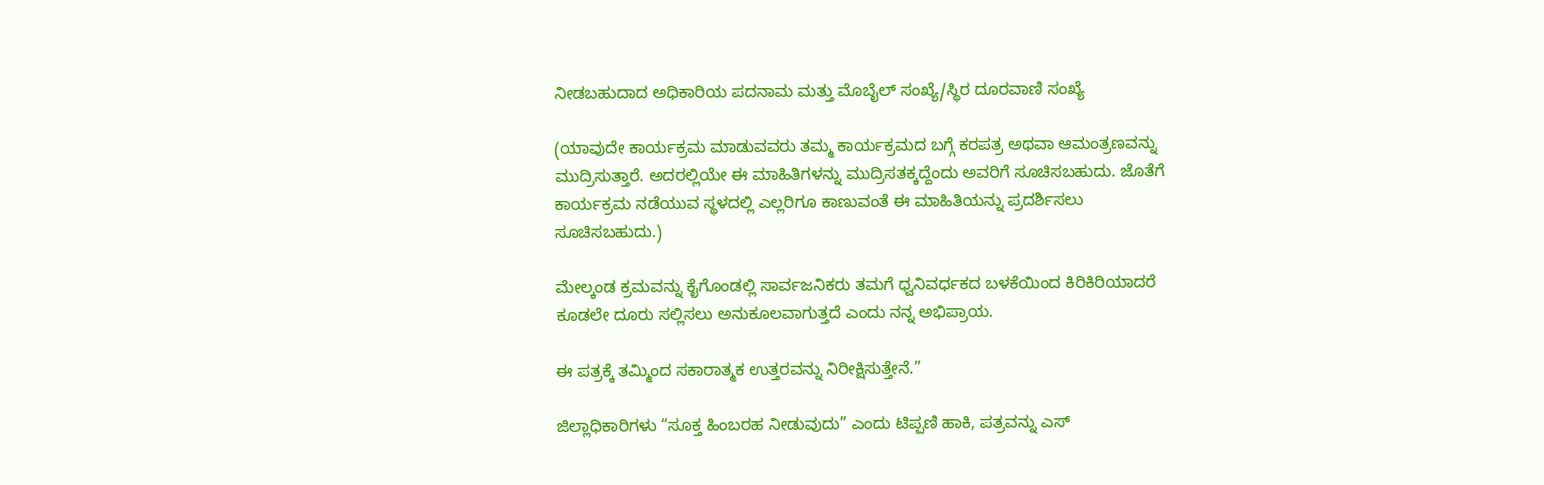ನೀಡಬಹುದಾದ ಅಧಿಕಾರಿಯ ಪದನಾಮ ಮತ್ತು ಮೊಬೈಲ್ ಸಂಖ್ಯೆ/ಸ್ಥಿರ ದೂರವಾಣಿ ಸಂಖ್ಯೆ

(ಯಾವುದೇ ಕಾರ್ಯಕ್ರಮ ಮಾಡುವವರು ತಮ್ಮ ಕಾರ್ಯಕ್ರಮದ ಬಗ್ಗೆ ಕರಪತ್ರ ಅಥವಾ ಆಮಂತ್ರಣವನ್ನು ಮುದ್ರಿಸುತ್ತಾರೆ. ಅದರಲ್ಲಿಯೇ ಈ ಮಾಹಿತಿಗಳನ್ನು ಮುದ್ರಿಸತಕ್ಕದ್ದೆಂದು ಅವರಿಗೆ ಸೂಚಿಸಬಹುದು. ಜೊತೆಗೆ ಕಾರ್ಯಕ್ರಮ ನಡೆಯುವ ಸ್ಥಳದಲ್ಲಿ ಎಲ್ಲರಿಗೂ ಕಾಣುವಂತೆ ಈ ಮಾಹಿತಿಯನ್ನು ಪ್ರದರ್ಶಿಸಲು ಸೂಚಿಸಬಹುದು.)

ಮೇಲ್ಕಂಡ ಕ್ರಮವನ್ನು ಕೈಗೊಂಡಲ್ಲಿ ಸಾರ್ವಜನಿಕರು ತಮಗೆ ಧ್ವನಿವರ್ಧಕದ ಬಳಕೆಯಿಂದ ಕಿರಿಕಿರಿಯಾದರೆ ಕೂಡಲೇ ದೂರು ಸಲ್ಲಿಸಲು ಅನುಕೂಲವಾಗುತ್ತದೆ ಎಂದು ನನ್ನ ಅಭಿಪ್ರಾಯ.

ಈ ಪತ್ರಕ್ಕೆ ತಮ್ಮಿಂದ ಸಕಾರಾತ್ಮಕ ಉತ್ತರವನ್ನು ನಿರೀಕ್ಷಿಸುತ್ತೇನೆ.”

ಜಿಲ್ಲಾಧಿಕಾರಿಗಳು “ಸೂಕ್ತ ಹಿಂಬರಹ ನೀಡುವುದು” ಎಂದು ಟಿಪ್ಪಣಿ ಹಾಕಿ, ಪತ್ರವನ್ನು ಎಸ್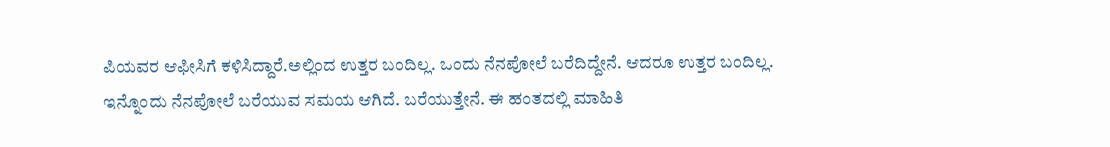ಪಿಯವರ ಆಫೀಸಿಗೆ ಕಳಿಸಿದ್ದಾರೆ.ಅಲ್ಲಿಂದ ಉತ್ತರ ಬಂದಿಲ್ಲ. ಒಂದು ನೆನಪೋಲೆ ಬರೆದಿದ್ದೇನೆ. ಆದರೂ ಉತ್ತರ ಬಂದಿಲ್ಲ. ಇನ್ನೊಂದು ನೆನಪೋಲೆ ಬರೆಯುವ ಸಮಯ ಆಗಿದೆ. ಬರೆಯುತ್ತೇನೆ. ಈ ಹಂತದಲ್ಲಿ ಮಾಹಿತಿ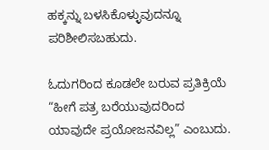ಹಕ್ಕನ್ನು ಬಳಸಿಕೊಳ್ಳುವುದನ್ನೂ ಪರಿಶೀಲಿಸಬಹುದು.

ಓದುಗರಿಂದ ಕೂಡಲೇ ಬರುವ ಪ್ರತಿಕ್ರಿಯೆ “ಹೀಗೆ ಪತ್ರ ಬರೆಯುವುದರಿಂದ ಯಾವುದೇ ಪ್ರಯೋಜನವಿಲ್ಲ” ಎಂಬುದು.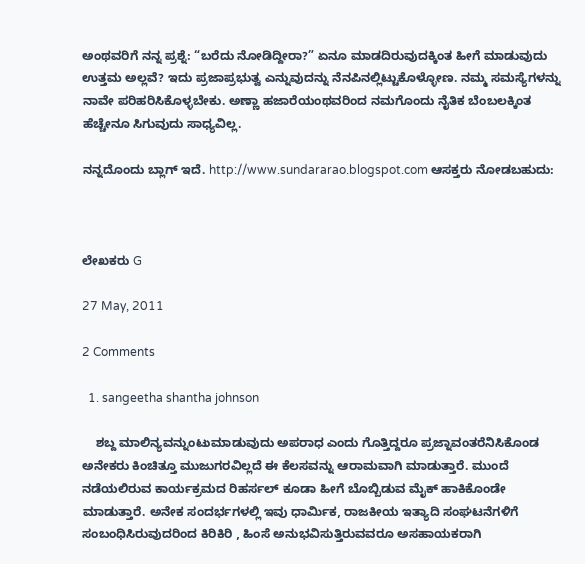ಅಂಥವರಿಗೆ ನನ್ನ ಪ್ರಶ್ನೆ: “ಬರೆದು ನೋಡಿದ್ದೀರಾ?” ಏನೂ ಮಾಡದಿರುವುದಕ್ಕಿಂತ ಹೀಗೆ ಮಾಡುವುದು ಉತ್ತಮ ಅಲ್ಲವೆ? ಇದು ಪ್ರಜಾಪ್ರಭುತ್ವ ಎನ್ನುವುದನ್ನು ನೆನಪಿನಲ್ಲಿಟ್ಟುಕೊಳ್ಳೋಣ. ನಮ್ಮ ಸಮಸ್ಯೆಗಳನ್ನು ನಾವೇ ಪರಿಹರಿಸಿಕೊಳ್ಳಬೇಕು. ಅಣ್ಣಾ ಹಜಾರೆಯಂಥವರಿಂದ ನಮಗೊಂದು ನೈತಿಕ ಬೆಂಬಲಕ್ಕಿಂತ ಹೆಚ್ಚೇನೂ ಸಿಗುವುದು ಸಾಧ್ಯವಿಲ್ಲ.

ನನ್ನದೊಂದು ಬ್ಲಾಗ್ ಇದೆ. http://www.sundararao.blogspot.com ಆಸಕ್ತರು ನೋಡಬಹುದು:



ಲೇಖಕರು G

27 May, 2011

2 Comments

  1. sangeetha shantha johnson

    ಶಬ್ದ ಮಾಲಿನ್ಯವನ್ನುಂಟುಮಾಡುವುದು ಅಪರಾಧ ಎಂದು ಗೊತ್ತಿದ್ದರೂ ಪ್ರಜ್ನಾವಂತರೆನಿಸಿಕೊಂಡ ಅನೇಕರು ಕಿಂಚಿತ್ತೂ ಮುಜುಗರವಿಲ್ಲದೆ ಈ ಕೆಲಸವನ್ನು ಆರಾಮವಾಗಿ ಮಾಡುತ್ತಾರೆ. ಮುಂದೆ ನಡೆಯಲಿರುವ ಕಾರ್ಯಕ್ರಮದ ರಿಹರ್ಸಲ್ ಕೂಡಾ ಹೀಗೆ ಬೊಬ್ಬಿಡುವ ಮೈಕ್ ಹಾಕಿಕೊಂಡೇ ಮಾಡುತ್ತಾರೆ. ಅನೇಕ ಸಂದರ್ಭಗಳಲ್ಲಿ ಇವು ಧಾರ್ಮಿಕ, ರಾಜಕೀಯ ಇತ್ಯಾದಿ ಸಂಘಟನೆಗಳಿಗೆ ಸಂಬಂಧಿಸಿರುವುದರಿಂದ ಕಿರಿಕಿರಿ , ಹಿಂಸೆ ಅನುಭವಿಸುತ್ತಿರುವವರೂ ಅಸಹಾಯಕರಾಗಿ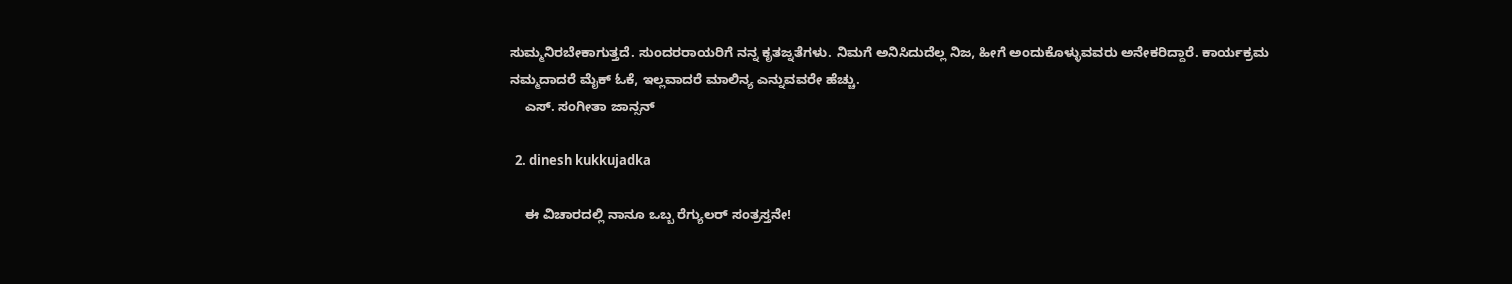ಸುಮ್ಮನಿರಬೇಕಾಗುತ್ತದೆ. ಸುಂದರರಾಯರಿಗೆ ನನ್ನ ಕೃತಜ್ನತೆಗಳು. ನಿಮಗೆ ಅನಿಸಿದುದೆಲ್ಲ ನಿಜ, ಹೀಗೆ ಅಂದುಕೊಳ್ಳುವವರು ಅನೇಕರಿದ್ದಾರೆ. ಕಾರ್ಯಕ್ರಮ ನಮ್ಮದಾದರೆ ಮೈಕ್ ಓಕೆ, ಇಲ್ಲವಾದರೆ ಮಾಲಿನ್ಯ ಎನ್ನುವವರೇ ಹೆಚ್ಚು.
    ಎಸ್. ಸಂಗೀತಾ ಜಾನ್ಸನ್

  2. dinesh kukkujadka

    ಈ ವಿಚಾರದಲ್ಲಿ ನಾನೂ ಒಬ್ಬ ರೆಗ್ಯುಲರ್ ಸಂತ್ರಸ್ತನೇ!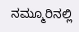ನಮ್ಮೂರಿನಲ್ಲಿ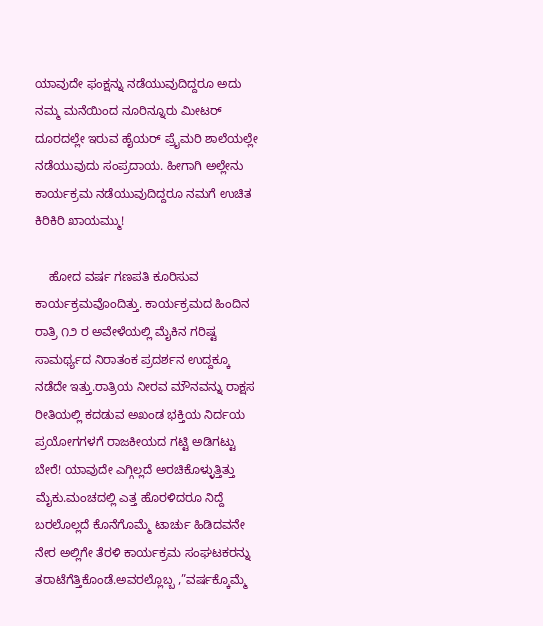ಯಾವುದೇ ಫಂಕ್ಷನ್ನು ನಡೆಯುವುದಿದ್ದರೂ ಅದು ನಮ್ಮ ಮನೆಯಿಂದ ನೂರಿನ್ನೂರು ಮೀಟರ್ ದೂರದಲ್ಲೇ ಇರುವ ಹೈಯರ್ ಪ್ರೈಮರಿ ಶಾಲೆಯಲ್ಲೇ ನಡೆಯುವುದು ಸಂಪ್ರದಾಯ. ಹೀಗಾಗಿ ಅಲ್ಲೇನು ಕಾರ್ಯಕ್ರಮ ನಡೆಯುವುದಿದ್ದರೂ ನಮಗೆ ಉಚಿತ ಕಿರಿಕಿರಿ ಖಾಯಮ್ಮು!

    ಹೋದ ವರ್ಷ ಗಣಪತಿ ಕೂರಿಸುವ ಕಾರ್ಯಕ್ರಮವೊಂದಿತ್ತು. ಕಾರ್ಯಕ್ರಮದ ಹಿಂದಿನ ರಾತ್ರಿ ೧೨ ರ ಅವೇಳೆಯಲ್ಲಿ ಮೈಕಿನ ಗರಿಷ್ಟ ಸಾಮರ್ಥ್ಯದ ನಿರಾತಂಕ ಪ್ರದರ್ಶನ ಉದ್ದಕ್ಕೂ ನಡೆದೇ ಇತ್ತು.ರಾತ್ರಿಯ ನೀರವ ಮೌನವನ್ನು ರಾಕ್ಷಸ ರೀತಿಯಲ್ಲಿ ಕದಡುವ ಅಖಂಡ ಭಕ್ತಿಯ ನಿರ್ದಯ ಪ್ರಯೋಗಗಳಗೆ ರಾಜಕೀಯದ ಗಟ್ಟಿ ಅಡಿಗಟ್ಟು ಬೇರೆ! ಯಾವುದೇ ಎಗ್ಗಿಲ್ಲದೆ ಅರಚಿಕೊಳ್ಳುತ್ತಿತ್ತು ಮೈಕು.ಮಂಚದಲ್ಲಿ ಎತ್ತ ಹೊರಳಿದರೂ ನಿದ್ದೆ ಬರಲೊಲ್ಲದೆ ಕೊನೆಗೊಮ್ಮೆ ಟಾರ್ಚು ಹಿಡಿದವನೇ ನೇರ ಅಲ್ಲಿಗೇ ತೆರಳಿ ಕಾರ್ಯಕ್ರಮ ಸಂಘಟಕರನ್ನು ತರಾಟೆಗೆತ್ತಿಕೊಂಡೆ.ಅವರಲ್ಲೊಬ್ಬ ,”ವರ್ಷಕ್ಕೊಮ್ಮೆ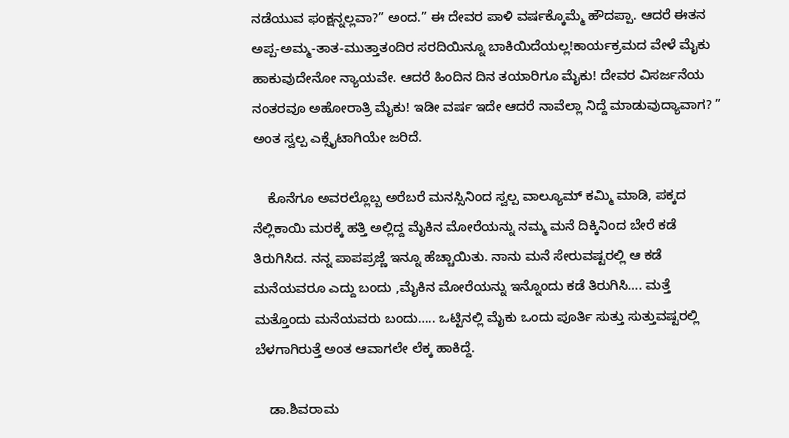ನಡೆಯುವ ಫಂಕ್ಷನ್ನಲ್ಲವಾ?” ಅಂದ.” ಈ ದೇವರ ಪಾಳಿ ವರ್ಷಕ್ಕೊಮ್ಮೆ ಹೌದಪ್ಪಾ. ಆದರೆ ಈತನ ಅಪ್ಪ-ಅಮ್ಮ-ತಾತ-ಮುತ್ತಾತಂದಿರ ಸರದಿಯಿನ್ನೂ ಬಾಕಿಯಿದೆಯಲ್ಲ!ಕಾರ್ಯಕ್ರಮದ ವೇಳೆ ಮೈಕು ಹಾಕುವುದೇನೋ ನ್ಯಾಯವೇ. ಆದರೆ ಹಿಂದಿನ ದಿನ ತಯಾರಿಗೂ ಮೈಕು! ದೇವರ ವಿಸರ್ಜನೆಯ ನಂತರವೂ ಅಹೋರಾತ್ರಿ ಮೈಕು! ಇಡೀ ವರ್ಷ ಇದೇ ಆದರೆ ನಾವೆಲ್ಲಾ ನಿದ್ದೆ ಮಾಡುವುದ್ಯಾವಾಗ? ” ಅಂತ ಸ್ವಲ್ಪ ಎಕ್ಸೈಟಾಗಿಯೇ ಜರಿದೆ.

    ಕೊನೆಗೂ ಅವರಲ್ಲೊಬ್ಬ ಅರೆಬರೆ ಮನಸ್ಸಿನಿಂದ ಸ್ವಲ್ಪ ವಾಲ್ಯೂಮ್ ಕಮ್ಮಿ ಮಾಡಿ, ಪಕ್ಕದ ನೆಲ್ಲಿಕಾಯಿ ಮರಕ್ಕೆ ಹತ್ತಿ ಅಲ್ಲಿದ್ದ ಮೈಕಿನ ಮೋರೆಯನ್ನು ನಮ್ಮ ಮನೆ ದಿಕ್ಕಿನಿಂದ ಬೇರೆ ಕಡೆ ತಿರುಗಿಸಿದ. ನನ್ನ ಪಾಪಪ್ರಜ್ಣೆ ಇನ್ನೂ ಹೆಚ್ಚಾಯಿತು. ನಾನು ಮನೆ ಸೇರುವಷ್ಟರಲ್ಲಿ ಆ ಕಡೆ ಮನೆಯವರೂ ಎದ್ದು ಬಂದು ,ಮೈಕಿನ ಮೋರೆಯನ್ನು ಇನ್ನೊಂದು ಕಡೆ ತಿರುಗಿಸಿ…. ಮತ್ತೆ ಮತ್ತೊಂದು ಮನೆಯವರು ಬಂದು….. ಒಟ್ಟಿನಲ್ಲಿ ಮೈಕು ಒಂದು ಪೂರ್ತಿ ಸುತ್ತು ಸುತ್ತುವಷ್ಟರಲ್ಲಿ ಬೆಳಗಾಗಿರುತ್ತೆ ಅಂತ ಆವಾಗಲೇ ಲೆಕ್ಕ ಹಾಕಿದ್ದೆ.

    ಡಾ.ಶಿವರಾಮ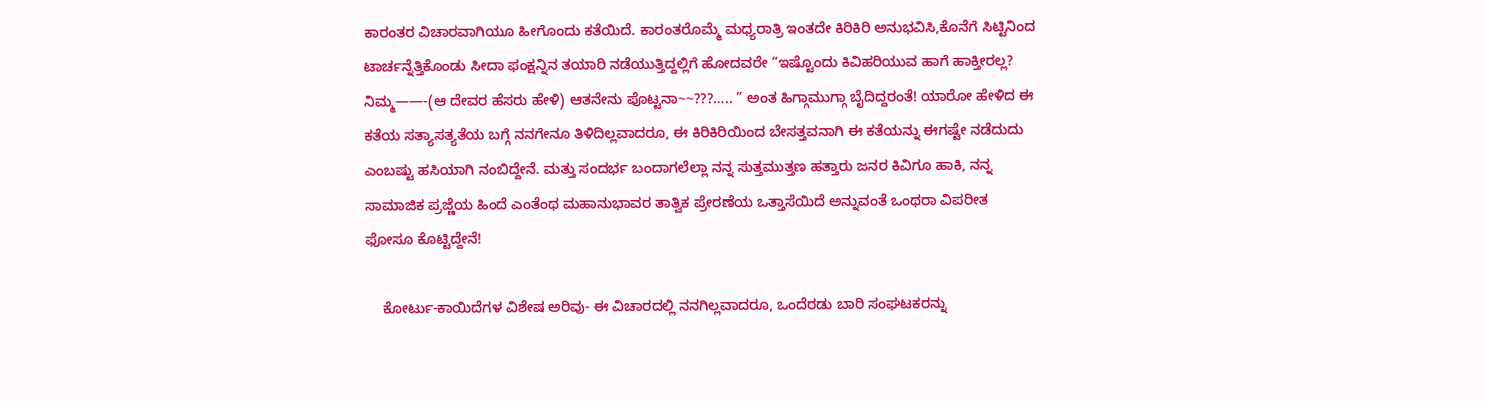ಕಾರಂತರ ವಿಚಾರವಾಗಿಯೂ ಹೀಗೊಂದು ಕತೆಯಿದೆ. ಕಾರಂತರೊಮ್ಮೆ ಮಧ್ಯರಾತ್ರಿ ಇಂತದೇ ಕಿರಿಕಿರಿ ಅನುಭವಿಸಿ,ಕೊನೆಗೆ ಸಿಟ್ಟಿನಿಂದ ಟಾರ್ಚನ್ನೆತ್ತಿಕೊಂಡು ಸೀದಾ ಫಂಕ್ಷನ್ನಿನ ತಯಾರಿ ನಡೆಯುತ್ತಿದ್ದಲ್ಲಿಗೆ ಹೋದವರೇ “ಇಷ್ಟೊಂದು ಕಿವಿಹರಿಯುವ ಹಾಗೆ ಹಾಕ್ತೀರಲ್ಲ? ನಿಮ್ಮ——-(ಆ ದೇವರ ಹೆಸರು ಹೇಳಿ) ಆತನೇನು ಪೊಟ್ಟನಾ~~???….. ” ಅಂತ ಹಿಗ್ಗಾಮುಗ್ಗಾ ಬೈದಿದ್ದರಂತೆ! ಯಾರೋ ಹೇಳಿದ ಈ ಕತೆಯ ಸತ್ಯಾಸತ್ಯತೆಯ ಬಗ್ಗೆ ನನಗೇನೂ ತಿಳಿದಿಲ್ಲವಾದರೂ, ಈ ಕಿರಿಕಿರಿಯಿಂದ ಬೇಸತ್ತವನಾಗಿ ಈ ಕತೆಯನ್ನು ಈಗಷ್ಟೇ ನಡೆದುದು ಎಂಬಷ್ಟು ಹಸಿಯಾಗಿ ನಂಬಿದ್ದೇನೆ. ಮತ್ತು ಸಂದರ್ಭ ಬಂದಾಗಲೆಲ್ಲಾ ನನ್ನ ಸುತ್ತಮುತ್ತಣ ಹತ್ತಾರು ಜನರ ಕಿವಿಗೂ ಹಾಕಿ, ನನ್ನ ಸಾಮಾಜಿಕ ಪ್ರಜ್ಣೆಯ ಹಿಂದೆ ಎಂತೆಂಥ ಮಹಾನುಭಾವರ ತಾತ್ವಿಕ ಪ್ರೇರಣೆಯ ಒತ್ತಾಸೆಯಿದೆ ಅನ್ನುವಂತೆ ಒಂಥರಾ ವಿಪರೀತ ಫೋಸೂ ಕೊಟ್ಟಿದ್ದೇನೆ!

    ಕೋರ್ಟು-ಕಾಯಿದೆಗಳ ವಿಶೇಷ ಅರಿವು- ಈ ವಿಚಾರದಲ್ಲಿ ನನಗಿಲ್ಲವಾದರೂ, ಒಂದೆರಡು ಬಾರಿ ಸಂಘಟಕರನ್ನು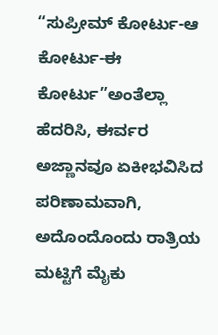“ಸುಪ್ರೀಮ್ ಕೋರ್ಟು-ಆ ಕೋರ್ಟು-ಈ ಕೋರ್ಟು”ಅಂತೆಲ್ಲಾ ಹೆದರಿಸಿ, ಈರ್ವರ ಅಜ್ಣಾನವೂ ಏಕೀಭವಿಸಿದ ಪರಿಣಾಮವಾಗಿ, ಅದೊಂದೊಂದು ರಾತ್ರಿಯ ಮಟ್ಟಿಗೆ ಮೈಕು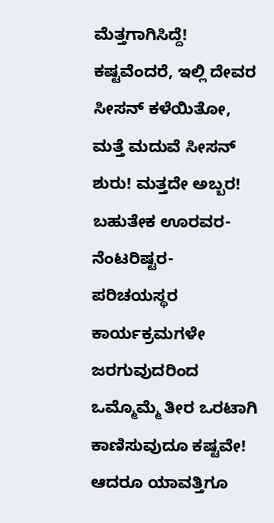ಮೆತ್ತಗಾಗಿಸಿದ್ದೆ! ಕಷ್ಟವೆಂದರೆ, ಇಲ್ಲಿ ದೇವರ ಸೀಸನ್ ಕಳೆಯಿತೋ, ಮತ್ತೆ ಮದುವೆ ಸೀಸನ್ ಶುರು! ಮತ್ತದೇ ಅಬ್ಬರ! ಬಹುತೇಕ ಊರವರ- ನೆಂಟರಿಷ್ಟರ- ಪರಿಚಯಸ್ಥರ ಕಾರ್ಯಕ್ರಮಗಳೇ ಜರಗುವುದರಿಂದ ಒಮ್ಮೊಮ್ಮೆ ತೀರ ಒರಟಾಗಿ ಕಾಣಿಸುವುದೂ ಕಷ್ಟವೇ! ಆದರೂ ಯಾವತ್ತಿಗೂ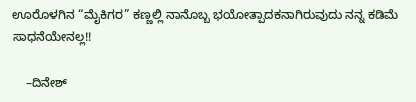ಊರೊಳಗಿನ “ಮೈಕಿಗರ” ಕಣ್ಣಲ್ಲಿ ನಾನೊಬ್ಬ ಭಯೋತ್ಪಾದಕನಾಗಿರುವುದು ನನ್ನ ಕಡಿಮೆ ಸಾಧನೆಯೇನಲ್ಲ!!

    –ದಿನೇಶ್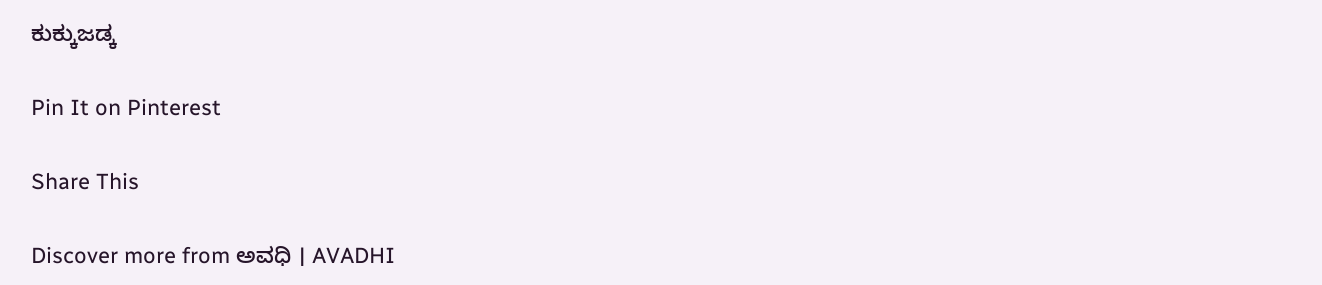ಕುಕ್ಕುಜಡ್ಕ

Pin It on Pinterest

Share This

Discover more from ಅವಧಿ । AVADHI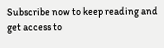Subscribe now to keep reading and get access to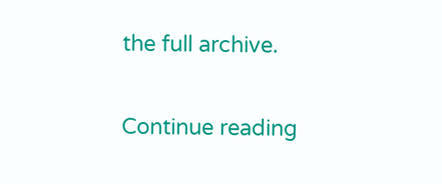the full archive.

Continue reading